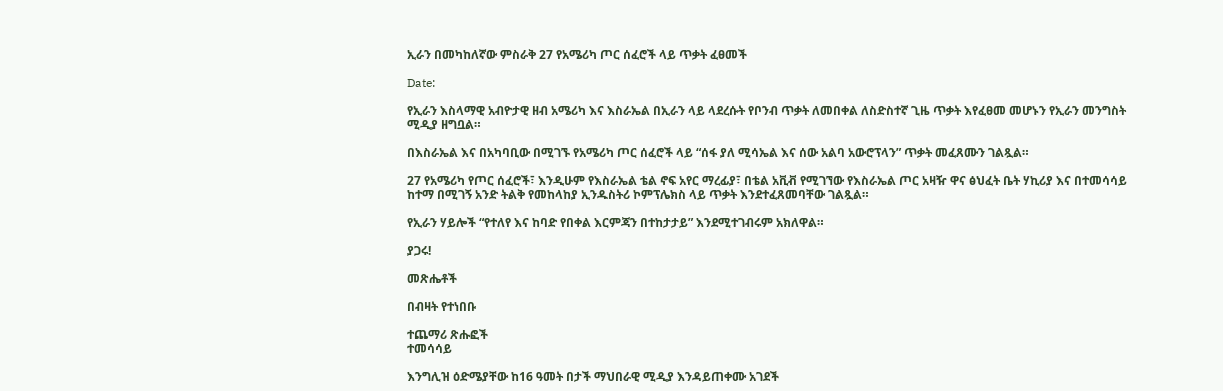ኢራን በመካከለኛው ምስራቅ 27 የአሜሪካ ጦር ሰፈሮች ላይ ጥቃት ፈፀመች

Date:

የኢራን እስላማዊ አብዮታዊ ዘብ አሜሪካ እና እስራኤል በኢራን ላይ ላደረሱት የቦንብ ጥቃት ለመበቀል ለስድስተኛ ጊዜ ጥቃት እየፈፀመ መሆኑን የኢራን መንግስት ሚዲያ ዘግቧል።

በእስራኤል እና በአካባቢው በሚገኙ የአሜሪካ ጦር ሰፈሮች ላይ “ሰፋ ያለ ሚሳኤል እና ሰው አልባ አውሮፕላን” ጥቃት መፈጸሙን ገልጿል።

27 የአሜሪካ የጦር ሰፈሮች፣ እንዲሁም የእስራኤል ቴል ኖፍ አየር ማረፊያ፣ በቴል አቪቭ የሚገኘው የእስራኤል ጦር አዛዥ ዋና ፅህፈት ቤት ሃኪሪያ እና በተመሳሳይ ከተማ በሚገኝ አንድ ትልቅ የመከላከያ ኢንዱስትሪ ኮምፕሌክስ ላይ ጥቃት እንደተፈጸመባቸው ገልጿል።

የኢራን ሃይሎች “የተለየ እና ከባድ የበቀል እርምጃን በተከታታይ” እንደሚተገብሩም አክለዋል።

ያጋሩ!

መጽሔቶች

በብዛት የተነበቡ

ተጨማሪ ጽሑፎች
ተመሳሳይ

እንግሊዝ ዕድሜያቸው ከ16 ዓመት በታች ማህበራዊ ሚዲያ እንዳይጠቀሙ አገደች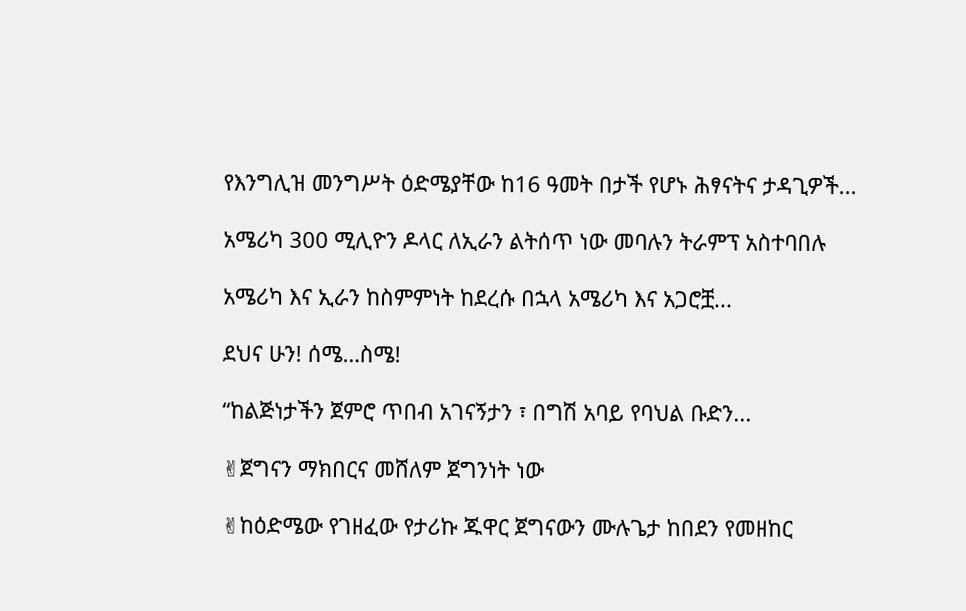የእንግሊዝ መንግሥት ዕድሜያቸው ከ16 ዓመት በታች የሆኑ ሕፃናትና ታዳጊዎች...

አሜሪካ 300 ሚሊዮን ዶላር ለኢራን ልትሰጥ ነው መባሉን ትራምፕ አስተባበሉ

አሜሪካ እና ኢራን ከስምምነት ከደረሱ በኋላ አሜሪካ እና አጋሮቿ...

ደህና ሁን! ሰሜ…ስሜ!

“ከልጅነታችን ጀምሮ ጥበብ አገናኝታን ፣ በግሽ አባይ የባህል ቡድን...

✌ጀግናን ማክበርና መሸለም ጀግንነት ነው

✌ከዕድሜው የገዘፈው የታሪኩ ጁዋር ጀግናውን ሙሉጌታ ከበደን የመዘከር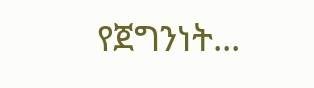የጀግንነት...